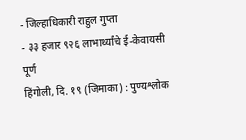- जिल्हाधिकारी राहुल गुप्ता
- ३३ हजार ९२६ लाभार्थ्यांचे ई-केवायसी पूर्ण
हिंगोली, दि. १९ (जिमाका) : पुण्यश्लोक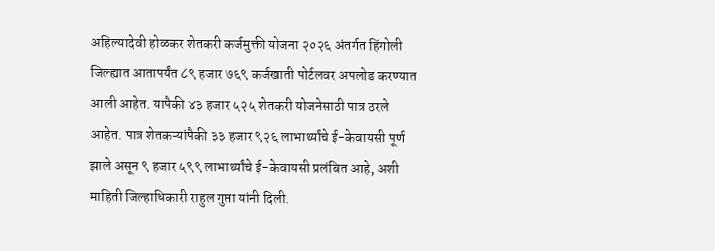अहिल्यादेवी होळकर शेतकरी कर्जमुक्ती योजना २०२६ अंतर्गत हिंगोली जिल्ह्यात आतापर्यंत ८९ हजार ७६९ कर्जखाती पोर्टलवर अपलोड करण्यात आली आहेत. यापैकी ४३ हजार ५२५ शेतकरी योजनेसाठी पात्र ठरले आहेत. पात्र शेतकऱ्यांपैकी ३३ हजार ९२६ लाभार्थ्यांचे ई-केवायसी पूर्ण झाले असून ९ हजार ५९९ लाभार्थ्यांचे ई-केवायसी प्रलंबित आहे, अशी माहिती जिल्हाधिकारी राहुल गुप्ता यांनी दिली.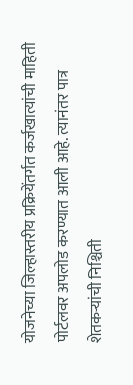योजनेच्या जिल्हास्तरीय प्रक्रियेंतर्गत कर्जखात्यांची माहिती पोर्टलवर अपलोड करण्यात आली आहे. त्यानंतर पात्र शेतकऱ्यांची निश्चिती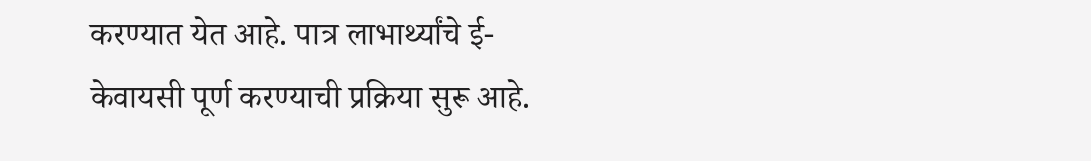करण्यात येत आहे. पात्र लाभार्थ्यांचे ई-केवायसी पूर्ण करण्याची प्रक्रिया सुरू आहे.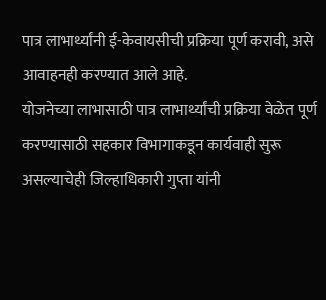पात्र लाभार्थ्यांनी ई-केवायसीची प्रक्रिया पूर्ण करावी, असे आवाहनही करण्यात आले आहे.
योजनेच्या लाभासाठी पात्र लाभार्थ्यांची प्रक्रिया वेळेत पूर्ण करण्यासाठी सहकार विभागाकडून कार्यवाही सुरू असल्याचेही जिल्हाधिकारी गुप्ता यांनी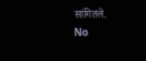सांगितले.
No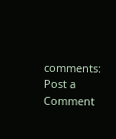comments:
Post a Comment